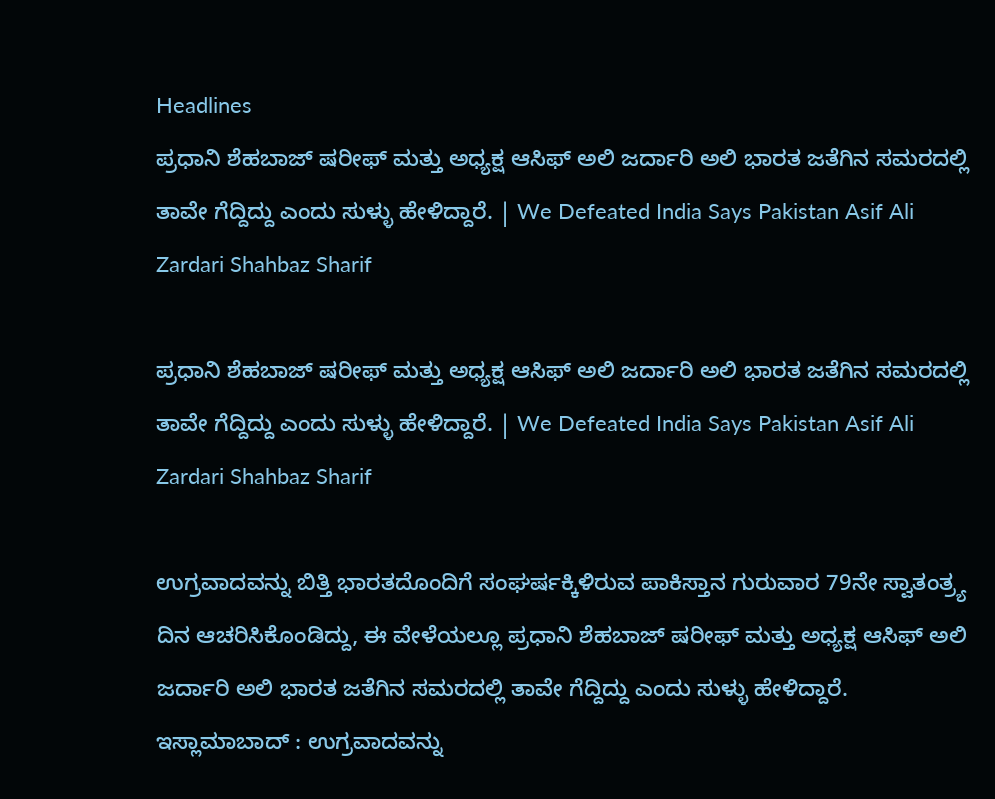Headlines
ಪ್ರಧಾನಿ ಶೆಹಬಾಜ್ ಷರೀಫ್ ಮತ್ತು ಅಧ್ಯಕ್ಷ ಆಸಿಫ್‌ ಅಲಿ ಜರ್ದಾರಿ ಅಲಿ ಭಾರತ ಜತೆಗಿನ ಸಮರದಲ್ಲಿ ತಾವೇ ಗೆದ್ದಿದ್ದು ಎಂದು ಸುಳ್ಳು ಹೇಳಿದ್ದಾರೆ. | We Defeated India Says Pakistan Asif Ali Zardari Shahbaz Sharif

ಪ್ರಧಾನಿ ಶೆಹಬಾಜ್ ಷರೀಫ್ ಮತ್ತು ಅಧ್ಯಕ್ಷ ಆಸಿಫ್‌ ಅಲಿ ಜರ್ದಾರಿ ಅಲಿ ಭಾರತ ಜತೆಗಿನ ಸಮರದಲ್ಲಿ ತಾವೇ ಗೆದ್ದಿದ್ದು ಎಂದು ಸುಳ್ಳು ಹೇಳಿದ್ದಾರೆ. | We Defeated India Says Pakistan Asif Ali Zardari Shahbaz Sharif

ಉಗ್ರವಾದವನ್ನು ಬಿತ್ತಿ ಭಾರತದೊಂದಿಗೆ ಸಂಘರ್ಷಕ್ಕಿಳಿರುವ ಪಾಕಿಸ್ತಾನ ಗುರುವಾರ 79ನೇ ಸ್ವಾತಂತ್ರ್ಯ ದಿನ ಆಚರಿಸಿಕೊಂಡಿದ್ದು, ಈ ವೇಳೆಯಲ್ಲೂ ಪ್ರಧಾನಿ ಶೆಹಬಾಜ್ ಷರೀಫ್ ಮತ್ತು ಅಧ್ಯಕ್ಷ ಆಸಿಫ್‌ ಅಲಿ ಜರ್ದಾರಿ ಅಲಿ ಭಾರತ ಜತೆಗಿನ ಸಮರದಲ್ಲಿ ತಾವೇ ಗೆದ್ದಿದ್ದು ಎಂದು ಸುಳ್ಳು ಹೇಳಿದ್ದಾರೆ. ಇಸ್ಲಾಮಾಬಾದ್‌ : ಉಗ್ರವಾದವನ್ನು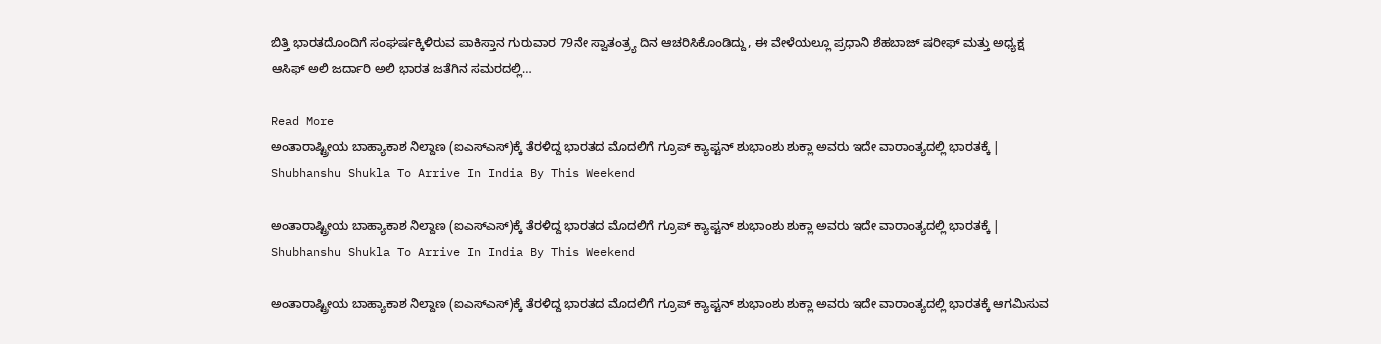ಬಿತ್ತಿ ಭಾರತದೊಂದಿಗೆ ಸಂಘರ್ಷಕ್ಕಿಳಿರುವ ಪಾಕಿಸ್ತಾನ ಗುರುವಾರ 79ನೇ ಸ್ವಾತಂತ್ರ್ಯ ದಿನ ಆಚರಿಸಿಕೊಂಡಿದ್ದು, ಈ ವೇಳೆಯಲ್ಲೂ ಪ್ರಧಾನಿ ಶೆಹಬಾಜ್ ಷರೀಫ್ ಮತ್ತು ಅಧ್ಯಕ್ಷ ಆಸಿಫ್‌ ಅಲಿ ಜರ್ದಾರಿ ಅಲಿ ಭಾರತ ಜತೆಗಿನ ಸಮರದಲ್ಲಿ…

Read More
ಅಂತಾರಾಷ್ಟ್ರೀಯ ಬಾಹ್ಯಾಕಾಶ ನಿಲ್ದಾಣ (ಐಎಸ್‌ಎಸ್‌)ಕ್ಕೆ ತೆರಳಿದ್ದ ಭಾರತದ ಮೊದಲಿಗೆ ಗ್ರೂಪ್‌ ಕ್ಯಾಪ್ಟನ್‌ ಶುಭಾಂಶು ಶುಕ್ಲಾ ಅವರು ಇದೇ ವಾರಾಂತ್ಯದಲ್ಲಿ ಭಾರತಕ್ಕೆ | Shubhanshu Shukla To Arrive In India By This Weekend

ಅಂತಾರಾಷ್ಟ್ರೀಯ ಬಾಹ್ಯಾಕಾಶ ನಿಲ್ದಾಣ (ಐಎಸ್‌ಎಸ್‌)ಕ್ಕೆ ತೆರಳಿದ್ದ ಭಾರತದ ಮೊದಲಿಗೆ ಗ್ರೂಪ್‌ ಕ್ಯಾಪ್ಟನ್‌ ಶುಭಾಂಶು ಶುಕ್ಲಾ ಅವರು ಇದೇ ವಾರಾಂತ್ಯದಲ್ಲಿ ಭಾರತಕ್ಕೆ | Shubhanshu Shukla To Arrive In India By This Weekend

ಅಂತಾರಾಷ್ಟ್ರೀಯ ಬಾಹ್ಯಾಕಾಶ ನಿಲ್ದಾಣ (ಐಎಸ್‌ಎಸ್‌)ಕ್ಕೆ ತೆರಳಿದ್ದ ಭಾರತದ ಮೊದಲಿಗೆ ಗ್ರೂಪ್‌ ಕ್ಯಾಪ್ಟನ್‌ ಶುಭಾಂಶು ಶುಕ್ಲಾ ಅವರು ಇದೇ ವಾರಾಂತ್ಯದಲ್ಲಿ ಭಾರತಕ್ಕೆ ಆಗಮಿಸುವ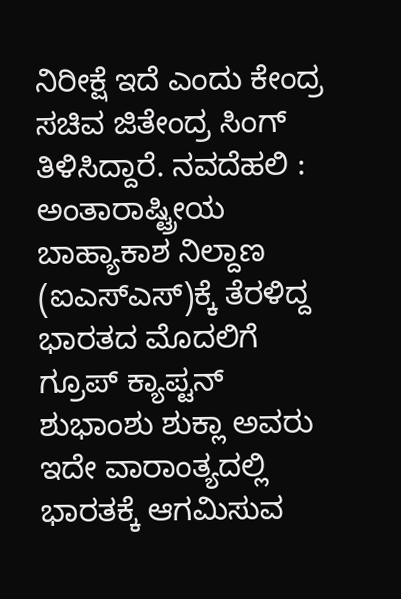ನಿರೀಕ್ಷೆ ಇದೆ ಎಂದು ಕೇಂದ್ರ ಸಚಿವ ಜಿತೇಂದ್ರ ಸಿಂಗ್‌ ತಿಳಿಸಿದ್ದಾರೆ. ನವದೆಹಲಿ : ಅಂತಾರಾಷ್ಟ್ರೀಯ ಬಾಹ್ಯಾಕಾಶ ನಿಲ್ದಾಣ (ಐಎಸ್‌ಎಸ್‌)ಕ್ಕೆ ತೆರಳಿದ್ದ ಭಾರತದ ಮೊದಲಿಗೆ ಗ್ರೂಪ್‌ ಕ್ಯಾಪ್ಟನ್‌ ಶುಭಾಂಶು ಶುಕ್ಲಾ ಅವರು ಇದೇ ವಾರಾಂತ್ಯದಲ್ಲಿ ಭಾರತಕ್ಕೆ ಆಗಮಿಸುವ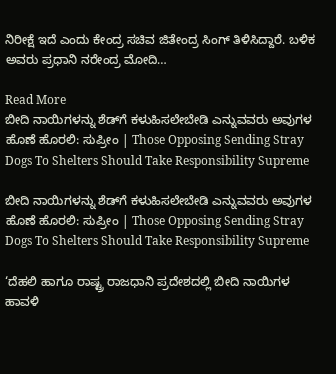ನಿರೀಕ್ಷೆ ಇದೆ ಎಂದು ಕೇಂದ್ರ ಸಚಿವ ಜಿತೇಂದ್ರ ಸಿಂಗ್‌ ತಿಳಿಸಿದ್ದಾರೆ. ಬಳಿಕ ಅವರು ಪ್ರಧಾನಿ ನರೇಂದ್ರ ಮೋದಿ…

Read More
ಬೀದಿ ನಾಯಿಗಳನ್ನು ಶೆಡ್‌ಗೆ ಕಳುಹಿಸಲೇಬೇಡಿ ಎನ್ನುವವರು ಅವುಗಳ ಹೊಣೆ ಹೊರಲಿ: ಸುಪ್ರೀಂ | Those Opposing Sending Stray Dogs To Shelters Should Take Responsibility Supreme

ಬೀದಿ ನಾಯಿಗಳನ್ನು ಶೆಡ್‌ಗೆ ಕಳುಹಿಸಲೇಬೇಡಿ ಎನ್ನುವವರು ಅವುಗಳ ಹೊಣೆ ಹೊರಲಿ: ಸುಪ್ರೀಂ | Those Opposing Sending Stray Dogs To Shelters Should Take Responsibility Supreme

‘ದೆಹಲಿ ಹಾಗೂ ರಾಷ್ಟ್ರ ರಾಜಧಾನಿ ಪ್ರದೇಶದಲ್ಲಿ ಬೀದಿ ನಾಯಿಗಳ ಹಾವಳಿ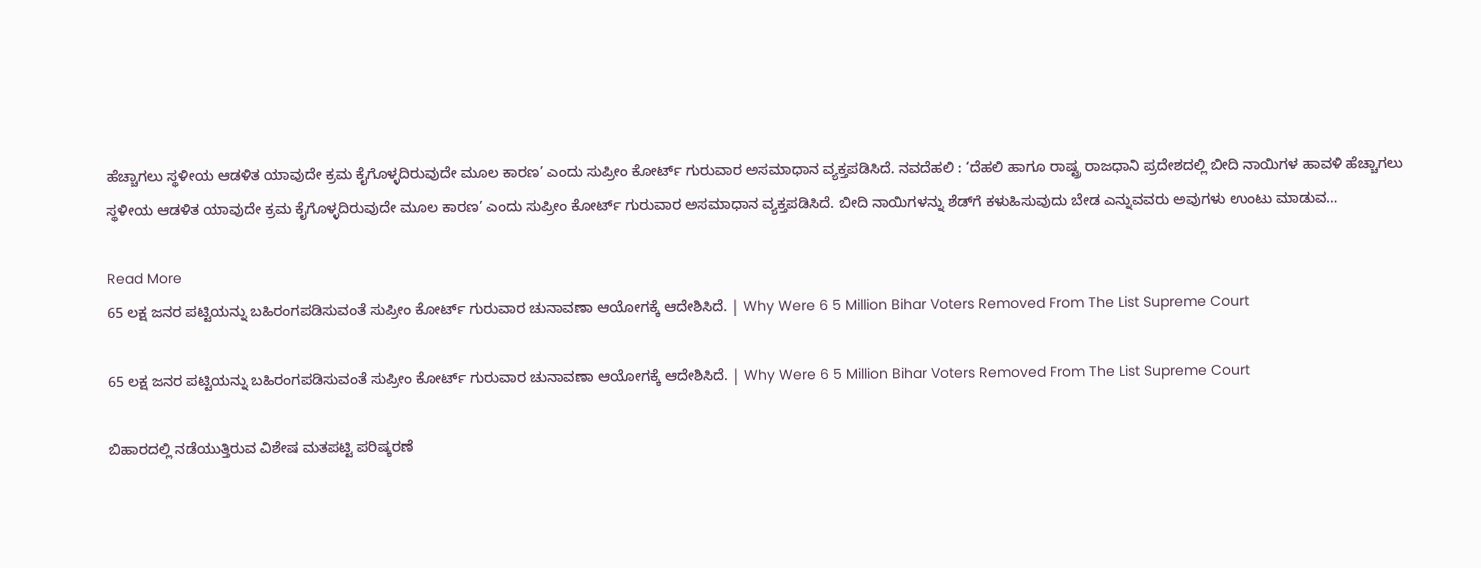ಹೆಚ್ಚಾಗಲು ಸ್ಥಳೀಯ ಆಡಳಿತ ಯಾವುದೇ ಕ್ರಮ ಕೈಗೊಳ್ಳದಿರುವುದೇ ಮೂಲ ಕಾರಣ’ ಎಂದು ಸುಪ್ರೀಂ ಕೋರ್ಟ್ ಗುರುವಾರ ಅಸಮಾಧಾನ ವ್ಯಕ್ತಪಡಿಸಿದೆ. ನವದೆಹಲಿ : ‘ದೆಹಲಿ ಹಾಗೂ ರಾಷ್ಟ್ರ ರಾಜಧಾನಿ ಪ್ರದೇಶದಲ್ಲಿ ಬೀದಿ ನಾಯಿಗಳ ಹಾವಳಿ ಹೆಚ್ಚಾಗಲು ಸ್ಥಳೀಯ ಆಡಳಿತ ಯಾವುದೇ ಕ್ರಮ ಕೈಗೊಳ್ಳದಿರುವುದೇ ಮೂಲ ಕಾರಣ’ ಎಂದು ಸುಪ್ರೀಂ ಕೋರ್ಟ್ ಗುರುವಾರ ಅಸಮಾಧಾನ ವ್ಯಕ್ತಪಡಿಸಿದೆ. ಬೀದಿ ನಾಯಿಗಳನ್ನು ಶೆಡ್‌ಗೆ ಕಳುಹಿಸುವುದು ಬೇಡ ಎನ್ನುವವರು ಅವುಗಳು ಉಂಟು ಮಾಡುವ…

Read More
65 ಲಕ್ಷ ಜನರ ಪಟ್ಟಿಯನ್ನು ಬಹಿರಂಗಪಡಿಸುವಂತೆ ಸುಪ್ರೀಂ ಕೋರ್ಟ್‌ ಗುರುವಾರ ಚುನಾವಣಾ ಆಯೋಗಕ್ಕೆ ಆದೇಶಿಸಿದೆ. | Why Were 6 5 Million Bihar Voters Removed From The List Supreme Court

65 ಲಕ್ಷ ಜನರ ಪಟ್ಟಿಯನ್ನು ಬಹಿರಂಗಪಡಿಸುವಂತೆ ಸುಪ್ರೀಂ ಕೋರ್ಟ್‌ ಗುರುವಾರ ಚುನಾವಣಾ ಆಯೋಗಕ್ಕೆ ಆದೇಶಿಸಿದೆ. | Why Were 6 5 Million Bihar Voters Removed From The List Supreme Court

ಬಿಹಾರದಲ್ಲಿ ನಡೆಯುತ್ತಿರುವ ವಿಶೇಷ ಮತಪಟ್ಟಿ ಪರಿಷ್ಕರಣೆ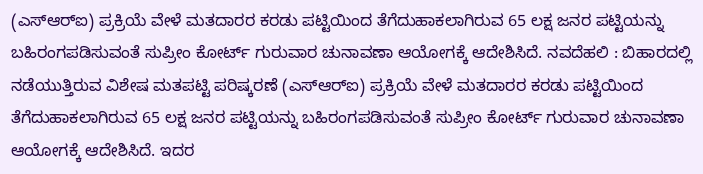(ಎಸ್‌ಆರ್‌ಐ) ಪ್ರಕ್ರಿಯೆ ವೇಳೆ ಮತದಾರರ ಕರಡು ಪಟ್ಟಿಯಿಂದ ತೆಗೆದುಹಾಕಲಾಗಿರುವ 65 ಲಕ್ಷ ಜನರ ಪಟ್ಟಿಯನ್ನು ಬಹಿರಂಗಪಡಿಸುವಂತೆ ಸುಪ್ರೀಂ ಕೋರ್ಟ್‌ ಗುರುವಾರ ಚುನಾವಣಾ ಆಯೋಗಕ್ಕೆ ಆದೇಶಿಸಿದೆ. ನವದೆಹಲಿ : ಬಿಹಾರದಲ್ಲಿ ನಡೆಯುತ್ತಿರುವ ವಿಶೇಷ ಮತಪಟ್ಟಿ ಪರಿಷ್ಕರಣೆ (ಎಸ್‌ಆರ್‌ಐ) ಪ್ರಕ್ರಿಯೆ ವೇಳೆ ಮತದಾರರ ಕರಡು ಪಟ್ಟಿಯಿಂದ ತೆಗೆದುಹಾಕಲಾಗಿರುವ 65 ಲಕ್ಷ ಜನರ ಪಟ್ಟಿಯನ್ನು ಬಹಿರಂಗಪಡಿಸುವಂತೆ ಸುಪ್ರೀಂ ಕೋರ್ಟ್‌ ಗುರುವಾರ ಚುನಾವಣಾ ಆಯೋಗಕ್ಕೆ ಆದೇಶಿಸಿದೆ. ಇದರ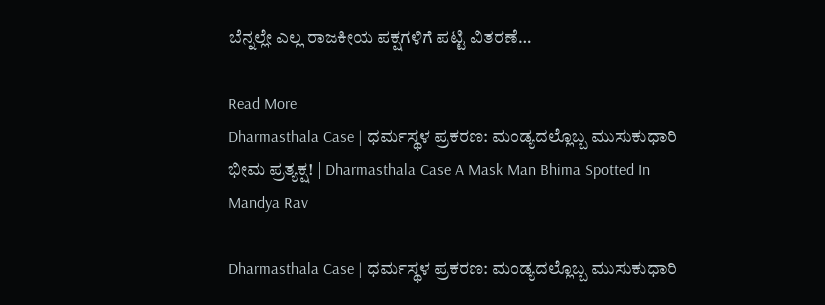ಬೆನ್ನಲ್ಲೇ ಎಲ್ಲ ರಾಜಕೀಯ ಪಕ್ಷಗಳಿಗೆ ಪಟ್ಟಿ ವಿತರಣೆ…

Read More
Dharmasthala Case | ಧರ್ಮಸ್ಥಳ ಪ್ರಕರಣ: ಮಂಡ್ಯದಲ್ಲೊಬ್ಬ ಮುಸುಕುಧಾರಿ ಭೀಮ ಪ್ರತ್ಯಕ್ಷ! | Dharmasthala Case A Mask Man Bhima Spotted In Mandya Rav

Dharmasthala Case | ಧರ್ಮಸ್ಥಳ ಪ್ರಕರಣ: ಮಂಡ್ಯದಲ್ಲೊಬ್ಬ ಮುಸುಕುಧಾರಿ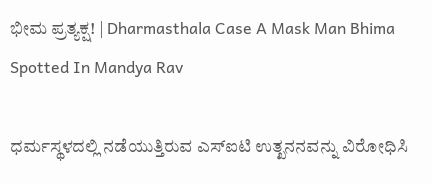ಭೀಮ ಪ್ರತ್ಯಕ್ಷ! | Dharmasthala Case A Mask Man Bhima Spotted In Mandya Rav

ಧರ್ಮಸ್ಥಳದಲ್ಲಿ ನಡೆಯುತ್ತಿರುವ ಎಸ್‌ಐಟಿ ಉತ್ಖನನವನ್ನು ವಿರೋಧಿಸಿ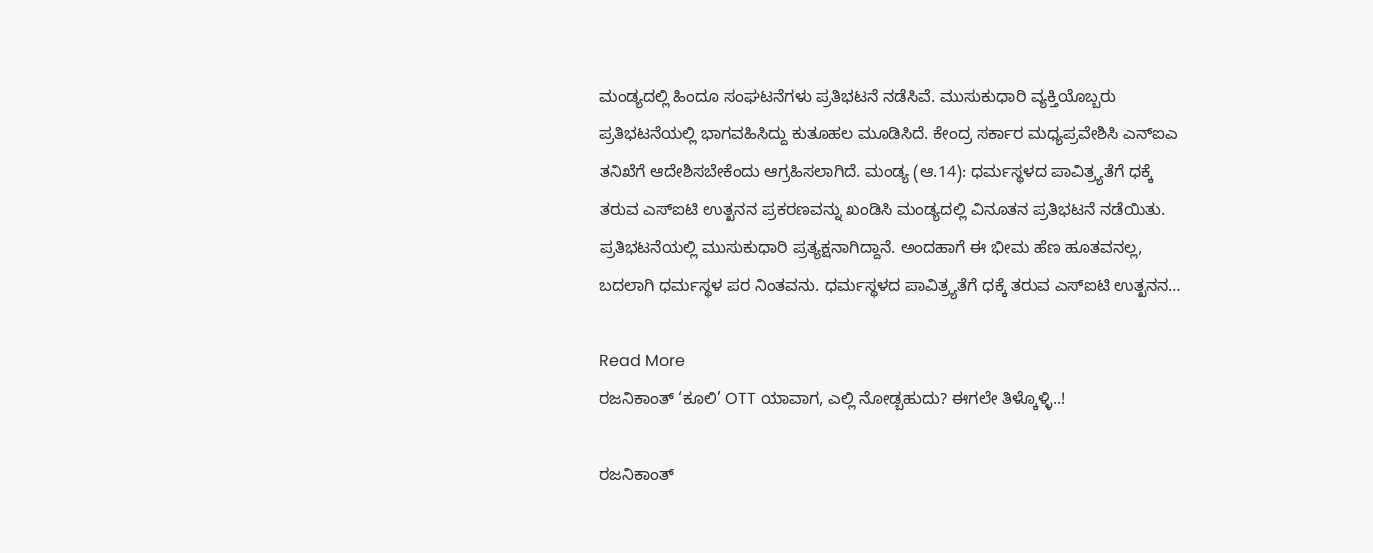ಮಂಡ್ಯದಲ್ಲಿ ಹಿಂದೂ ಸಂಘಟನೆಗಳು ಪ್ರತಿಭಟನೆ ನಡೆಸಿವೆ. ಮುಸುಕುಧಾರಿ ವ್ಯಕ್ತಿಯೊಬ್ಬರು ಪ್ರತಿಭಟನೆಯಲ್ಲಿ ಭಾಗವಹಿಸಿದ್ದು ಕುತೂಹಲ ಮೂಡಿಸಿದೆ. ಕೇಂದ್ರ ಸರ್ಕಾರ ಮಧ್ಯಪ್ರವೇಶಿಸಿ ಎನ್‌ಐಎ ತನಿಖೆಗೆ ಆದೇಶಿಸಬೇಕೆಂದು ಆಗ್ರಹಿಸಲಾಗಿದೆ. ಮಂಡ್ಯ (ಆ.14): ಧರ್ಮಸ್ಥಳದ ಪಾವಿತ್ರ್ಯತೆಗೆ ಧಕ್ಕೆ ತರುವ ಎಸ್‌ಐಟಿ ಉತ್ಖನನ ಪ್ರಕರಣವನ್ನು ಖಂಡಿಸಿ ಮಂಡ್ಯದಲ್ಲಿ ವಿನೂತನ ಪ್ರತಿಭಟನೆ ನಡೆಯಿತು. ಪ್ರತಿಭಟನೆಯಲ್ಲಿ ಮುಸುಕುಧಾರಿ ಪ್ರತ್ಯಕ್ಷನಾಗಿದ್ದಾನೆ. ಅಂದಹಾಗೆ ಈ ಭೀಮ ಹೆಣ ಹೂತವನಲ್ಲ, ಬದಲಾಗಿ ಧರ್ಮಸ್ಥಳ ಪರ ನಿಂತವನು. ಧರ್ಮಸ್ಥಳದ ಪಾವಿತ್ರ್ಯತೆಗೆ ಧಕ್ಕೆ ತರುವ ಎಸ್‌ಐಟಿ ಉತ್ಖನನ…

Read More
ರಜನಿಕಾಂತ್ ‘ಕೂಲಿ’ OTT ಯಾವಾಗ, ಎಲ್ಲಿ ನೋಡ್ಬಹುದು? ಈಗಲೇ ತಿಳ್ಕೊಳ್ಳಿ..!

ರಜನಿಕಾಂತ್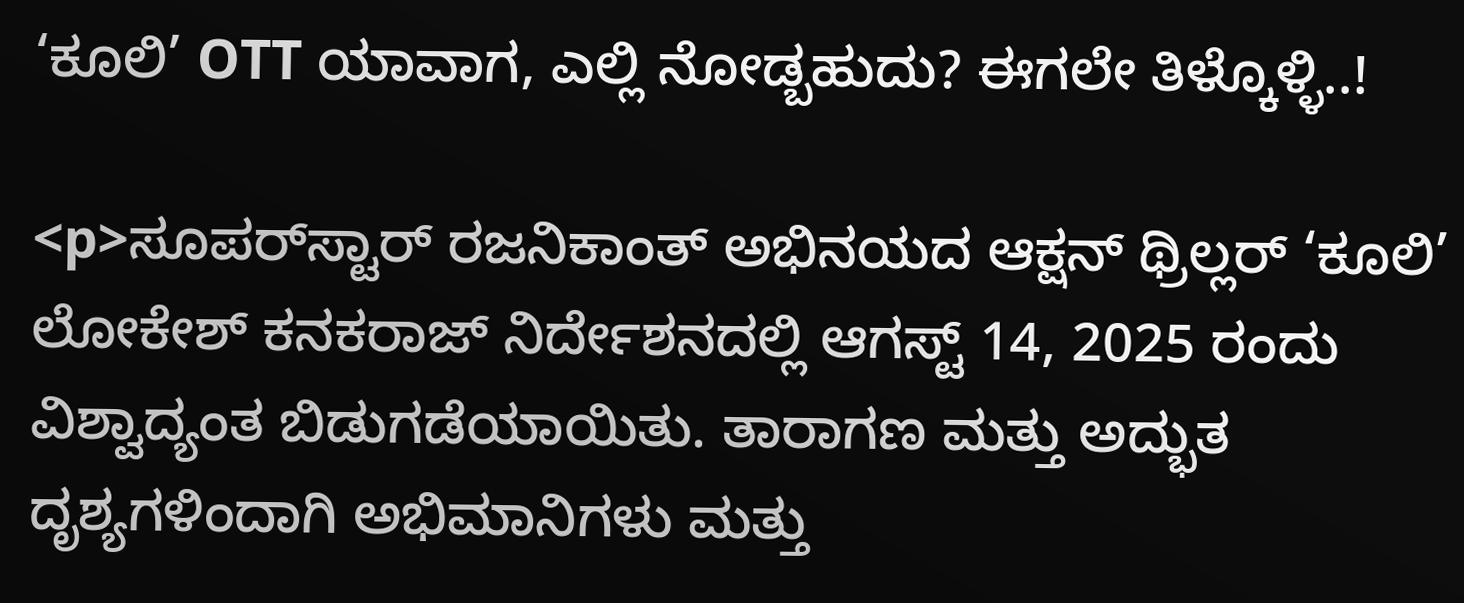‘ಕೂಲಿ’ OTT ಯಾವಾಗ, ಎಲ್ಲಿ ನೋಡ್ಬಹುದು? ಈಗಲೇ ತಿಳ್ಕೊಳ್ಳಿ..!

<p>ಸೂಪರ್‌ಸ್ಟಾರ್ ರಜನಿಕಾಂತ್ ಅಭಿನಯದ ಆಕ್ಷನ್ ಥ್ರಿಲ್ಲರ್ ‘ಕೂಲಿ’ ಲೋಕೇಶ್ ಕನಕರಾಜ್ ನಿರ್ದೇಶನದಲ್ಲಿ ಆಗಸ್ಟ್ 14, 2025 ರಂದು ವಿಶ್ವಾದ್ಯಂತ ಬಿಡುಗಡೆಯಾಯಿತು. ತಾರಾಗಣ ಮತ್ತು ಅದ್ಭುತ ದೃಶ್ಯಗಳಿಂದಾಗಿ ಅಭಿಮಾನಿಗಳು ಮತ್ತು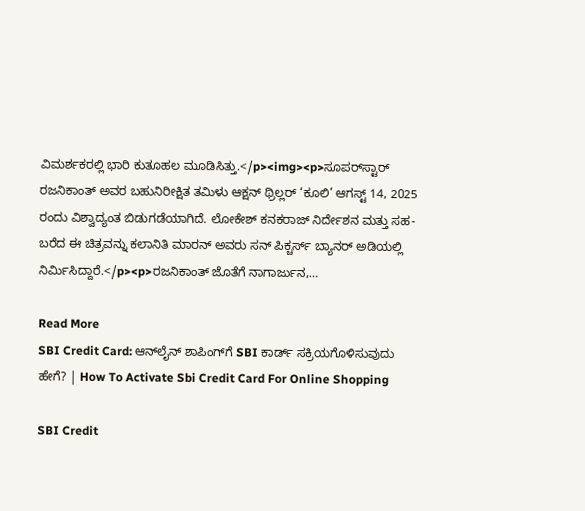ವಿಮರ್ಶಕರಲ್ಲಿ ಭಾರಿ ಕುತೂಹಲ ಮೂಡಿಸಿತ್ತು.</p><img><p>ಸೂಪರ್‌ಸ್ಟಾರ್ ರಜನಿಕಾಂತ್ ಅವರ ಬಹುನಿರೀಕ್ಷಿತ ತಮಿಳು ಆಕ್ಷನ್ ಥ್ರಿಲ್ಲರ್ ‘ಕೂಲಿ’ ಆಗಸ್ಟ್ 14, 2025 ರಂದು ವಿಶ್ವಾದ್ಯಂತ ಬಿಡುಗಡೆಯಾಗಿದೆ. ಲೋಕೇಶ್ ಕನಕರಾಜ್ ನಿರ್ದೇಶನ ಮತ್ತು ಸಹ-ಬರೆದ ಈ ಚಿತ್ರವನ್ನು ಕಲಾನಿತಿ ಮಾರನ್ ಅವರು ಸನ್ ಪಿಕ್ಚರ್ಸ್ ಬ್ಯಾನರ್ ಅಡಿಯಲ್ಲಿ ನಿರ್ಮಿಸಿದ್ದಾರೆ.</p><p>ರಜನಿಕಾಂತ್ ಜೊತೆಗೆ ನಾಗಾರ್ಜುನ,…

Read More
SBI Credit Card: ಆನ್‌ಲೈನ್ ಶಾಪಿಂಗ್‌ಗೆ SBI ಕಾರ್ಡ್ ಸಕ್ರಿಯಗೊಳಿಸುವುದು ಹೇಗೆ? | How To Activate Sbi Credit Card For Online Shopping

SBI Credit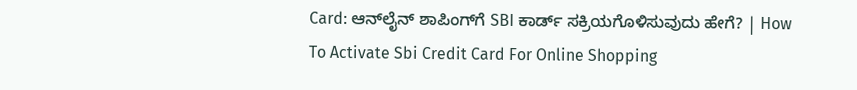Card: ಆನ್‌ಲೈನ್ ಶಾಪಿಂಗ್‌ಗೆ SBI ಕಾರ್ಡ್ ಸಕ್ರಿಯಗೊಳಿಸುವುದು ಹೇಗೆ? | How To Activate Sbi Credit Card For Online Shopping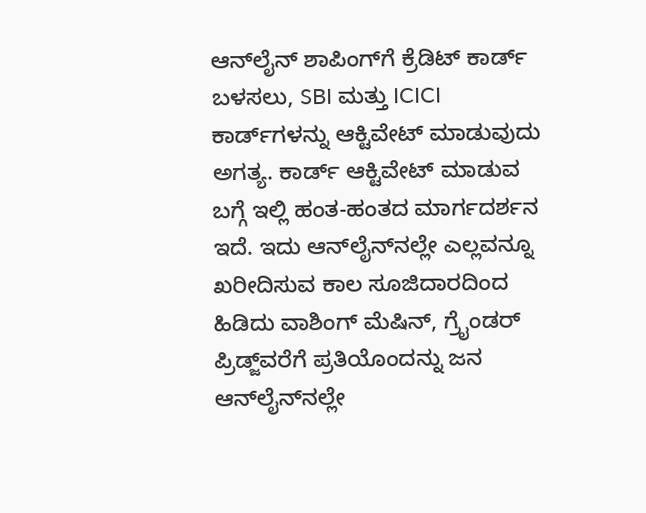ಆನ್‌ಲೈನ್ ಶಾಪಿಂಗ್‌ಗೆ ಕ್ರೆಡಿಟ್ ಕಾರ್ಡ್ ಬಳಸಲು, SBI ಮತ್ತು ICICI ಕಾರ್ಡ್‌ಗಳನ್ನು ಆಕ್ಟಿವೇಟ್ ಮಾಡುವುದು ಅಗತ್ಯ. ಕಾರ್ಡ್ ಆಕ್ಟಿವೇಟ್ ಮಾಡುವ ಬಗ್ಗೆ ಇಲ್ಲಿ ಹಂತ-ಹಂತದ ಮಾರ್ಗದರ್ಶನ ಇದೆ. ಇದು ಆನ್‌ಲೈನ್‌ನಲ್ಲೇ ಎಲ್ಲವನ್ನೂ ಖರೀದಿಸುವ ಕಾಲ ಸೂಜಿದಾರದಿಂದ ಹಿಡಿದು ವಾಶಿಂಗ್ ಮೆಷಿನ್, ಗ್ರೈಂಡರ್ ಪ್ರಿಡ್ಜ್‌ವರೆಗೆ ಪ್ರತಿಯೊಂದನ್ನು ಜನ ಆನ್‌ಲೈನ್‌ನಲ್ಲೇ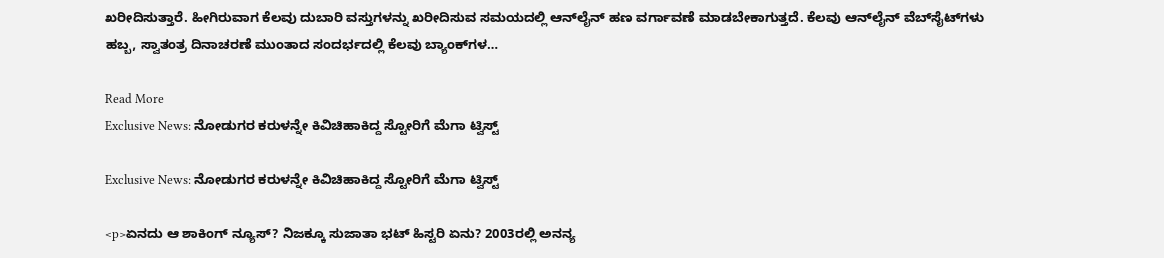ಖರೀದಿಸುತ್ತಾರೆ. ಹೀಗಿರುವಾಗ ಕೆಲವು ದುಬಾರಿ ವಸ್ತುಗಳನ್ನು ಖರೀದಿಸುವ ಸಮಯದಲ್ಲಿ ಆನ್‌ಲೈನ್ ಹಣ ವರ್ಗಾವಣೆ ಮಾಡಬೇಕಾಗುತ್ತದೆ. ಕೆಲವು ಆನ್‌ಲೈನ್ ವೆಬ್‌ಸೈಟ್‌ಗಳು ಹಬ್ಬ, ಸ್ವಾತಂತ್ರ ದಿನಾಚರಣೆ ಮುಂತಾದ ಸಂದರ್ಭದಲ್ಲಿ ಕೆಲವು ಬ್ಯಾಂಕ್‌ಗಳ…

Read More
Exclusive News: ನೋಡುಗರ ಕರುಳನ್ನೇ ಕಿವಿಚಿಹಾಕಿದ್ದ ಸ್ಟೋರಿಗೆ ಮೆಗಾ ಟ್ವಿಸ್ಟ್

Exclusive News: ನೋಡುಗರ ಕರುಳನ್ನೇ ಕಿವಿಚಿಹಾಕಿದ್ದ ಸ್ಟೋರಿಗೆ ಮೆಗಾ ಟ್ವಿಸ್ಟ್

<p>ಏನದು ಆ ಶಾಕಿಂಗ್ ನ್ಯೂಸ್? ನಿಜಕ್ಕೂ ಸುಜಾತಾ ಭಟ್ ಹಿಸ್ಟರಿ ಏನು? 2003ರಲ್ಲಿ ಅನನ್ಯ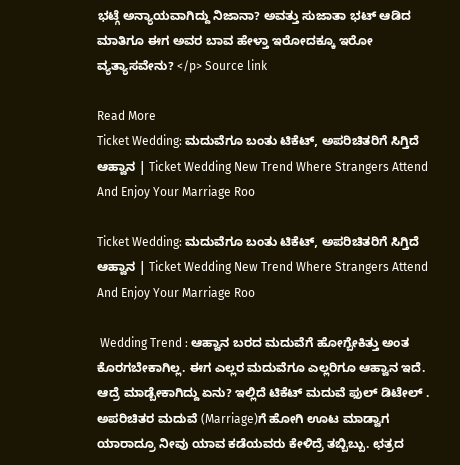ಭಟ್ಗೆ ಅನ್ಯಾಯವಾಗಿದ್ದು ನಿಜಾನಾ? ಅವತ್ತು ಸುಜಾತಾ ಭಟ್ ಆಡಿದ ಮಾತಿಗೂ ಈಗ ಅವರ ಬಾವ ಹೇಳ್ತಾ ಇರೋದಕ್ಕೂ ಇರೋ ವ್ಯತ್ಯಾಸವೇನು? </p> Source link

Read More
Ticket Wedding: ಮದುವೆಗೂ ಬಂತು ಟಿಕೆಟ್, ಅಪರಿಚಿತರಿಗೆ ಸಿಗ್ತಿದೆ ಆಹ್ವಾನ | Ticket Wedding New Trend Where Strangers Attend And Enjoy Your Marriage Roo

Ticket Wedding: ಮದುವೆಗೂ ಬಂತು ಟಿಕೆಟ್, ಅಪರಿಚಿತರಿಗೆ ಸಿಗ್ತಿದೆ ಆಹ್ವಾನ | Ticket Wedding New Trend Where Strangers Attend And Enjoy Your Marriage Roo

 Wedding Trend : ಆಹ್ವಾನ ಬರದ ಮದುವೆಗೆ ಹೋಗ್ಬೇಕಿತ್ತು ಅಂತ ಕೊರಗಬೇಕಾಗಿಲ್ಲ. ಈಗ ಎಲ್ಲರ ಮದುವೆಗೂ ಎಲ್ಲರಿಗೂ ಆಹ್ವಾನ ಇದೆ. ಆದ್ರೆ ಮಾಡ್ಬೇಕಾಗಿದ್ದು ಏನು? ಇಲ್ಲಿದೆ ಟಿಕೆಟ್ ಮದುವೆ ಫುಲ್ ಡಿಟೇಲ್ .  ಅಪರಿಚಿತರ ಮದುವೆ (Marriage)ಗೆ ಹೋಗಿ ಊಟ ಮಾಡ್ವಾಗ ಯಾರಾದ್ರೂ ನೀವು ಯಾವ ಕಡೆಯವರು ಕೇಳಿದ್ರೆ ತಬ್ಬಿಬ್ಬು. ಛತ್ರದ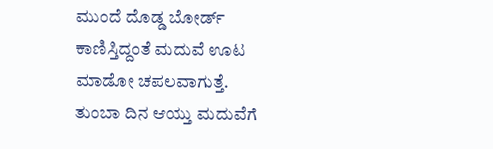ಮುಂದೆ ದೊಡ್ಡ ಬೋರ್ಡ್ ಕಾಣಿಸ್ತಿದ್ದಂತೆ ಮದುವೆ ಊಟ ಮಾಡೋ ಚಪಲವಾಗುತ್ತೆ. ತುಂಬಾ ದಿನ ಆಯ್ತು ಮದುವೆಗೆ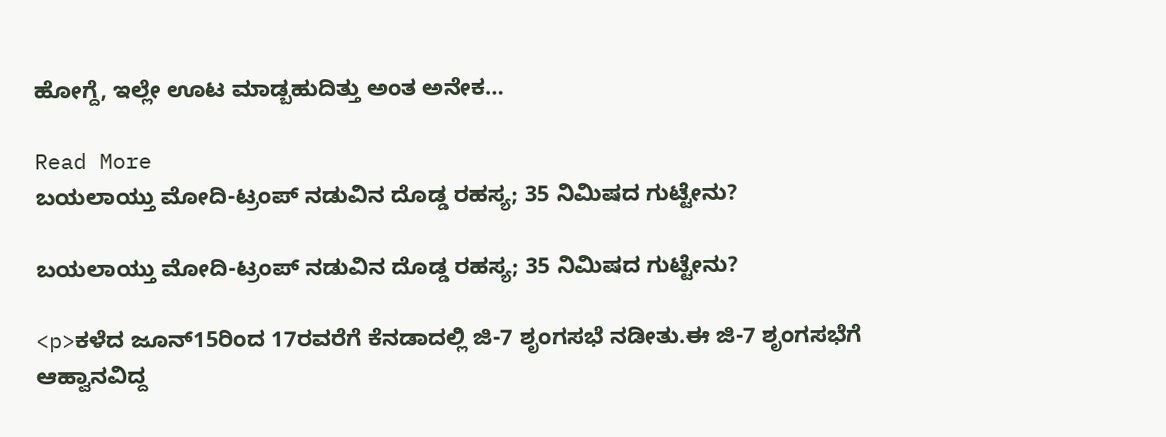ಹೋಗ್ದೆ, ಇಲ್ಲೇ ಊಟ ಮಾಡ್ಬಹುದಿತ್ತು ಅಂತ ಅನೇಕ…

Read More
ಬಯಲಾಯ್ತು ಮೋದಿ-ಟ್ರಂಪ್ ನಡುವಿನ ದೊಡ್ಡ ರಹಸ್ಯ; 35 ನಿಮಿಷದ ಗುಟ್ಟೇನು?

ಬಯಲಾಯ್ತು ಮೋದಿ-ಟ್ರಂಪ್ ನಡುವಿನ ದೊಡ್ಡ ರಹಸ್ಯ; 35 ನಿಮಿಷದ ಗುಟ್ಟೇನು?

<p>ಕಳೆದ ಜೂನ್15ರಿಂದ 17ರವರೆಗೆ ಕೆನಡಾದಲ್ಲಿ ಜಿ-7 ಶೃಂಗಸಭೆ ನಡೀತು.ಈ ಜಿ-7 ಶೃಂಗಸಭೆಗೆ ಆಹ್ವಾನವಿದ್ದ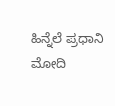ಹಿನ್ನೆಲೆ ಪ್ರಧಾನಿ ಮೋದಿ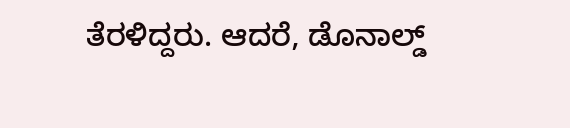ತೆರಳಿದ್ದರು. ಆದರೆ, ಡೊನಾಲ್ಡ್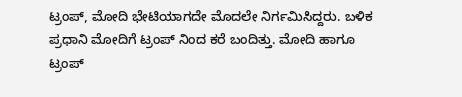ಟ್ರಂಪ್, ಮೋದಿ ಭೇಟಿಯಾಗದೇ ಮೊದಲೇ ನಿರ್ಗಮಿಸಿದ್ದರು. ಬಳಿಕ ಪ್ರಧಾನಿ ಮೋದಿಗೆ ಟ್ರಂಪ್ ನಿಂದ ಕರೆ ಬಂದಿತ್ತು. ಮೋದಿ ಹಾಗೂ ಟ್ರಂಪ್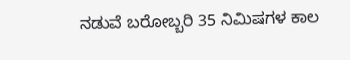ನಡುವೆ ಬರೋಬ್ಬರಿ 35 ನಿಮಿಷಗಳ ಕಾಲ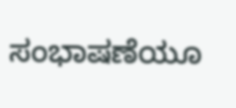ಸಂಭಾಷಣೆಯೂ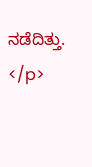ನಡೆದಿತ್ತು. </p>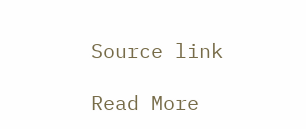Source link

Read More